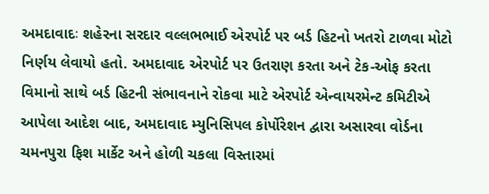અમદાવાદઃ શહેરના સરદાર વલ્લભભાઈ એરપોર્ટ પર બર્ડ હિટનો ખતરો ટાળવા મોટો નિર્ણય લેવાયો હતો. અમદાવાદ એરપોર્ટ પર ઉતરાણ કરતા અને ટેક-ઓફ કરતા વિમાનો સાથે બર્ડ હિટની સંભાવનાને રોકવા માટે એરપોર્ટ એન્વાયરમેન્ટ કમિટીએ આપેલા આદેશ બાદ, અમદાવાદ મ્યુનિસિપલ કોર્પોરેશન દ્વારા અસારવા વોર્ડના ચમનપુરા ફિશ માર્કેટ અને હોળી ચકલા વિસ્તારમાં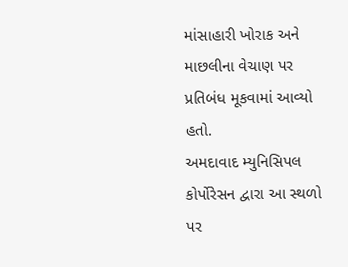માંસાહારી ખોરાક અને માછલીના વેચાણ પર પ્રતિબંધ મૂકવામાં આવ્યો હતો.
અમદાવાદ મ્યુનિસિપલ કોર્પોરેસન દ્વારા આ સ્થળો પર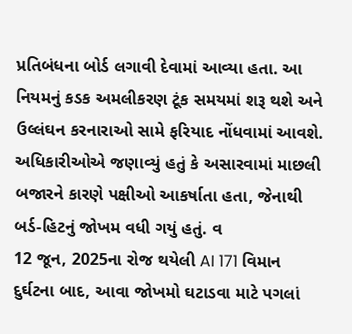પ્રતિબંધના બોર્ડ લગાવી દેવામાં આવ્યા હતા. આ નિયમનું કડક અમલીકરણ ટૂંક સમયમાં શરૂ થશે અને ઉલ્લંઘન કરનારાઓ સામે ફરિયાદ નોંધવામાં આવશે. અધિકારીઓએ જણાવ્યું હતું કે અસારવામાં માછલી બજારને કારણે પક્ષીઓ આકર્ષાતા હતા, જેનાથી બર્ડ-હિટનું જોખમ વધી ગયું હતું. વ
12 જૂન, 2025ના રોજ થયેલી AI 171 વિમાન દુર્ઘટના બાદ, આવા જોખમો ઘટાડવા માટે પગલાં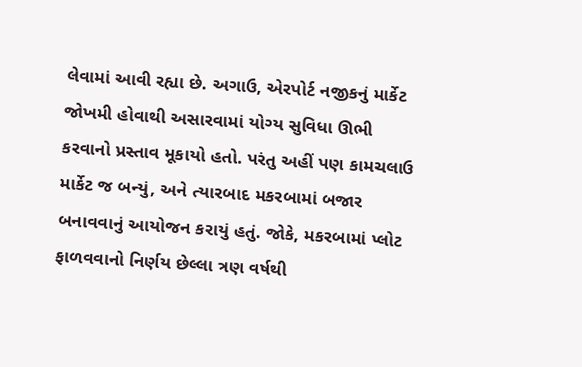લેવામાં આવી રહ્યા છે. અગાઉ, એરપોર્ટ નજીકનું માર્કેટ જોખમી હોવાથી અસારવામાં યોગ્ય સુવિધા ઊભી કરવાનો પ્રસ્તાવ મૂકાયો હતો. પરંતુ અહીં પણ કામચલાઉ માર્કેટ જ બન્યું, અને ત્યારબાદ મકરબામાં બજાર બનાવવાનું આયોજન કરાયું હતું. જોકે, મકરબામાં પ્લોટ ફાળવવાનો નિર્ણય છેલ્લા ત્રણ વર્ષથી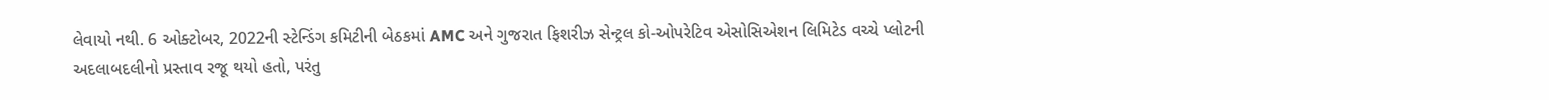લેવાયો નથી. 6 ઓક્ટોબર, 2022ની સ્ટેન્ડિંગ કમિટીની બેઠકમાં AMC અને ગુજરાત ફિશરીઝ સેન્ટ્રલ કો-ઓપરેટિવ એસોસિએશન લિમિટેડ વચ્ચે પ્લોટની અદલાબદલીનો પ્રસ્તાવ રજૂ થયો હતો, પરંતુ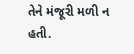તેને મંજૂરી મળી ન હતી.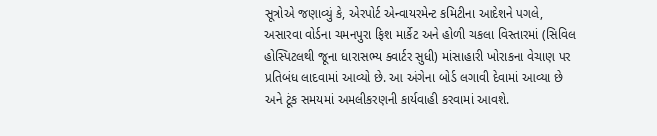સૂત્રોએ જણાવ્યું કે, એરપોર્ટ એન્વાયરમેન્ટ કમિટીના આદેશને પગલે, અસારવા વોર્ડના ચમનપુરા ફિશ માર્કેટ અને હોળી ચકલા વિસ્તારમાં (સિવિલ હોસ્પિટલથી જૂના ધારાસભ્ય ક્વાર્ટર સુધી) માંસાહારી ખોરાકના વેચાણ પર પ્રતિબંધ લાદવામાં આવ્યો છે. આ અંગેના બોર્ડ લગાવી દેવામાં આવ્યા છે અને ટૂંક સમયમાં અમલીકરણની કાર્યવાહી કરવામાં આવશે.